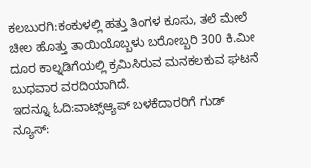ಕಲಬುರಗಿ:ಕಂಕುಳಲ್ಲಿ ಹತ್ತು ತಿಂಗಳ ಕೂಸು, ತಲೆ ಮೇಲೆ ಚೀಲ ಹೊತ್ತು ತಾಯಿಯೊಬ್ಬಳು ಬರೋಬ್ಬರಿ 300 ಕಿ.ಮೀ ದೂರ ಕಾಲ್ನಡಿಗೆಯಲ್ಲಿ ಕ್ರಮಿಸಿರುವ ಮನಕಲಕುವ ಘಟನೆ ಬುಧವಾರ ವರದಿಯಾಗಿದೆ.
ಇದನ್ನೂ ಓದಿ:ವಾಟ್ಸ್ಆ್ಯಪ್ ಬಳಕೆದಾರರಿಗೆ ಗುಡ್ ನ್ಯೂಸ್: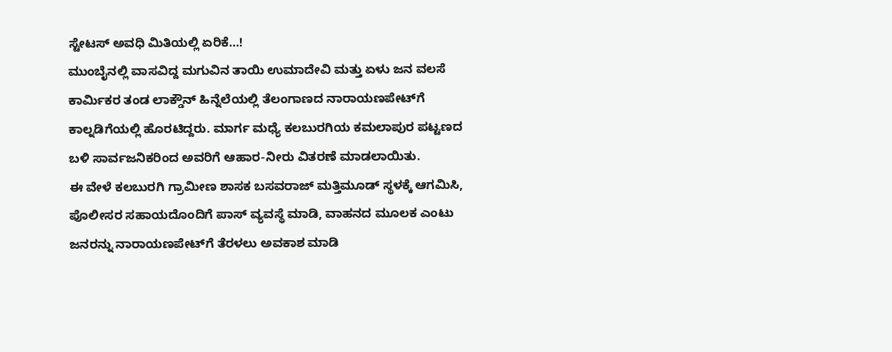ಸ್ಟೇಟಸ್ ಅವಧಿ ಮಿತಿಯಲ್ಲಿ ಏರಿಕೆ…!
ಮುಂಬೈನಲ್ಲಿ ವಾಸವಿದ್ದ ಮಗುವಿನ ತಾಯಿ ಉಮಾದೇವಿ ಮತ್ತು ಏಳು ಜನ ವಲಸೆ ಕಾರ್ಮಿಕರ ತಂಡ ಲಾಕ್ಡೌನ್ ಹಿನ್ನೆಲೆಯಲ್ಲಿ ತೆಲಂಗಾಣದ ನಾರಾಯಣಪೇಟ್‌ಗೆ ಕಾಲ್ನಡಿಗೆಯಲ್ಲಿ ಹೊರಟಿದ್ದರು. ಮಾರ್ಗ ಮಧ್ಯೆ ಕಲಬುರಗಿಯ ಕಮಲಾಪುರ ಪಟ್ಟಣದ ಬಳಿ ಸಾರ್ವಜನಿಕರಿಂದ ಅವರಿಗೆ ಆಹಾರ-ನೀರು ವಿತರಣೆ ಮಾಡಲಾಯಿತು.
ಈ ವೇಳೆ ಕಲಬುರಗಿ ಗ್ರಾಮೀಣ ಶಾಸಕ ಬಸವರಾಜ್ ಮತ್ತಿಮೂಡ್ ಸ್ಥಳಕ್ಕೆ ಆಗಮಿಸಿ, ಪೊಲೀಸರ ಸಹಾಯದೊಂದಿಗೆ ಪಾಸ್ ವ್ಯವಸ್ಥೆ ಮಾಡಿ, ವಾಹನದ ಮೂಲಕ ಎಂಟು ಜನರನ್ನು ನಾರಾಯಣಪೇಟ್‌ಗೆ ತೆರಳಲು ಅವಕಾಶ ಮಾಡಿ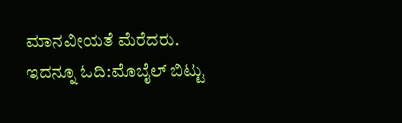ಮಾನವೀಯತೆ ಮೆರೆದರು.
ಇದನ್ನೂ ಓದಿ:ಮೊಬೈಲ್ ಬಿಟ್ಟು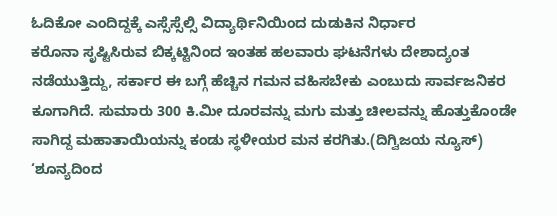ಓದಿಕೋ ಎಂದಿದ್ದಕ್ಕೆ ಎಸ್ಸೆಸ್ಸೆಲ್ಸಿ ವಿದ್ಯಾರ್ಥಿನಿಯಿಂದ ದುಡುಕಿನ ನಿರ್ಧಾರ
ಕರೊನಾ ಸೃಷ್ಟಿಸಿರುವ ಬಿಕ್ಕಟ್ಟಿನಿಂದ ಇಂತಹ ಹಲವಾರು ಘಟನೆಗಳು ದೇಶಾದ್ಯಂತ ನಡೆಯುತ್ತಿದ್ದು, ಸರ್ಕಾರ ಈ ಬಗ್ಗೆ ಹೆಚ್ಚಿನ ಗಮನ ವಹಿಸಬೇಕು ಎಂಬುದು ಸಾರ್ವಜನಿಕರ ಕೂಗಾಗಿದೆ. ಸುಮಾರು 300 ಕಿ.ಮೀ ದೂರವನ್ನು ಮಗು ಮತ್ತು ಚೀಲವನ್ನು ಹೊತ್ತುಕೊಂಡೇ ಸಾಗಿದ್ದ ಮಹಾತಾಯಿಯನ್ನು ಕಂಡು ಸ್ಥಳೀಯರ ಮನ ಕರಗಿತು.(ದಿಗ್ವಿಜಯ ನ್ಯೂಸ್)
‘ಶೂನ್ಯದಿಂದ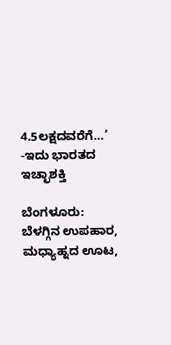4.5ಲಕ್ಷದವರೆಗೆ…’ -ಇದು ಭಾರತದ ಇಚ್ಛಾಶಕ್ತಿ

ಬೆಂಗಳೂರು: ಬೆಳಗ್ಗಿನ ಉಪಹಾರ, ಮಧ್ಯಾಹ್ನದ ಊಟ,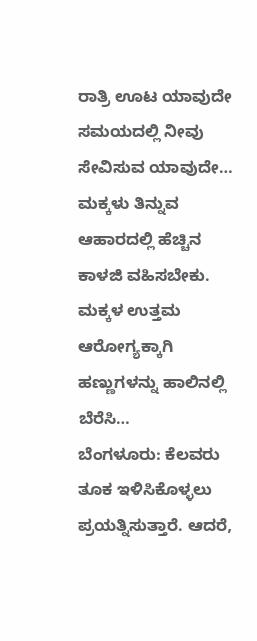ರಾತ್ರಿ ಊಟ ಯಾವುದೇ ಸಮಯದಲ್ಲಿ ನೀವು ಸೇವಿಸುವ ಯಾವುದೇ…
ಮಕ್ಕಳು ತಿನ್ನುವ ಆಹಾರದಲ್ಲಿ ಹೆಚ್ಚಿನ ಕಾಳಜಿ ವಹಿಸಬೇಕು. ಮಕ್ಕಳ ಉತ್ತಮ ಆರೋಗ್ಯಕ್ಕಾಗಿ ಹಣ್ಣುಗಳನ್ನು ಹಾಲಿನಲ್ಲಿ ಬೆರೆಸಿ…
ಬೆಂಗಳೂರು: ಕೆಲವರು ತೂಕ ಇಳಿಸಿಕೊಳ್ಳಲು ಪ್ರಯತ್ನಿಸುತ್ತಾರೆ. ಆದರೆ,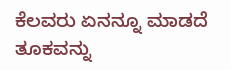ಕೆಲವರು ಏನನ್ನೂ ಮಾಡದೆ ತೂಕವನ್ನು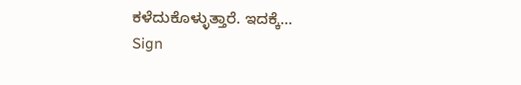ಕಳೆದುಕೊಳ್ಳುತ್ತಾರೆ. ಇದಕ್ಕೆ…
Sign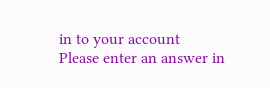in to your account
Please enter an answer in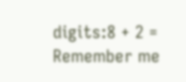digits:8 + 2 =
Remember me